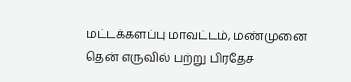மட்டக்களப்பு மாவட்டம், மண்முனை தென் எருவில் பற்று பிரதேச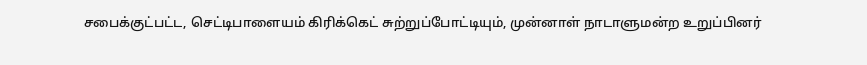சபைக்குட்பட்ட, செட்டிபாளையம் கிரிக்கெட் சுற்றுப்போட்டியும், முன்னாள் நாடாளுமன்ற உறுப்பினர்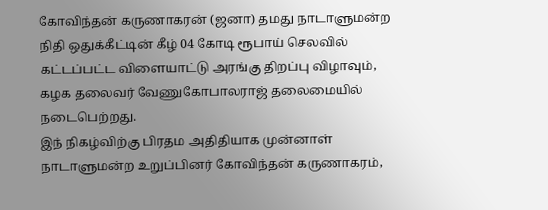கோவிந்தன் கருணாகரன் (ஜனா) தமது நாடாளுமன்ற நிதி ஒதுக்கீட்டின் கீழ் 04 கோடி ரூபாய் செலவில் கட்டப்பட்ட விளையாட்டு அரங்கு திறப்பு விழாவும், கழக தலைவர் வேணுகோபாலராஜ் தலைமையில் நடைபெற்றது.
இந் நிகழ்விற்கு பிரதம அதிதியாக முன்னாள் நாடாளுமன்ற உறுப்பினர் கோவிந்தன் கருணாகரம்,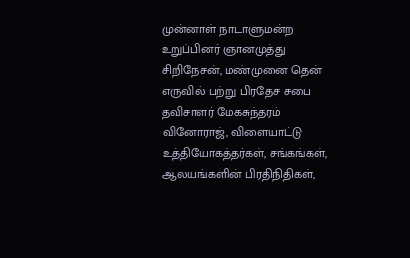முன்னாள் நாடாளுமன்ற உறுப்பினர் ஞானமுத்து சிறிநேசன், மண்முனை தென் எருவில் பற்று பிரதேச சபை தவிசாளர் மேகசுந்தரம் வினோராஜ், விளையாட்டு உத்தியோகத்தர்கள், சங்கங்கள், ஆலயங்களின் பிரதிநிதிகள்,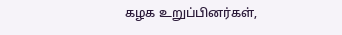கழக உறுப்பினர்கள்,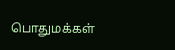பொதுமக்கள்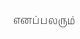எனப்பலரும்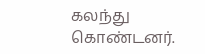கலந்து கொண்டனர்.